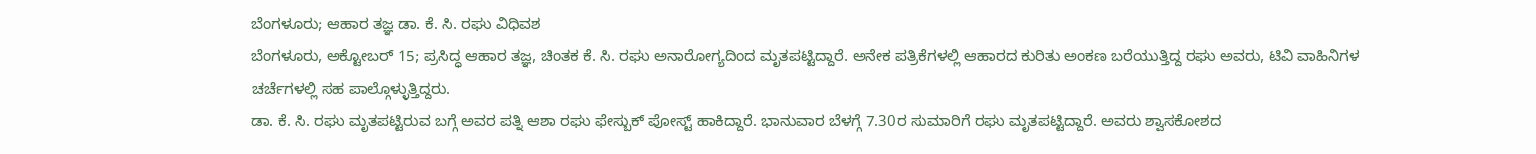ಬೆಂಗಳೂರು; ಆಹಾರ ತಜ್ಞ ಡಾ. ಕೆ. ಸಿ. ರಘು ವಿಧಿವಶ
ಬೆಂಗಳೂರು, ಅಕ್ಟೋಬರ್ 15; ಪ್ರಸಿದ್ಧ ಆಹಾರ ತಜ್ಞ, ಚಿಂತಕ ಕೆ. ಸಿ. ರಘು ಅನಾರೋಗ್ಯದಿಂದ ಮೃತಪಟ್ಟಿದ್ದಾರೆ. ಅನೇಕ ಪತ್ರಿಕೆಗಳಲ್ಲಿ ಆಹಾರದ ಕುರಿತು ಅಂಕಣ ಬರೆಯುತ್ತಿದ್ದ ರಘು ಅವರು, ಟಿವಿ ವಾಹಿನಿಗಳ ಚರ್ಚೆಗಳಲ್ಲಿ ಸಹ ಪಾಲ್ಗೊಳ್ಳುತ್ತಿದ್ದರು.
ಡಾ. ಕೆ. ಸಿ. ರಘು ಮೃತಪಟ್ಟಿರುವ ಬಗ್ಗೆ ಅವರ ಪತ್ನಿ ಆಶಾ ರಘು ಫೇಸ್ಬುಕ್ ಪೋಸ್ಟ್ ಹಾಕಿದ್ದಾರೆ. ಭಾನುವಾರ ಬೆಳಗ್ಗೆ 7.30ರ ಸುಮಾರಿಗೆ ರಘು ಮೃತಪಟ್ಟಿದ್ದಾರೆ. ಅವರು ಶ್ವಾಸಕೋಶದ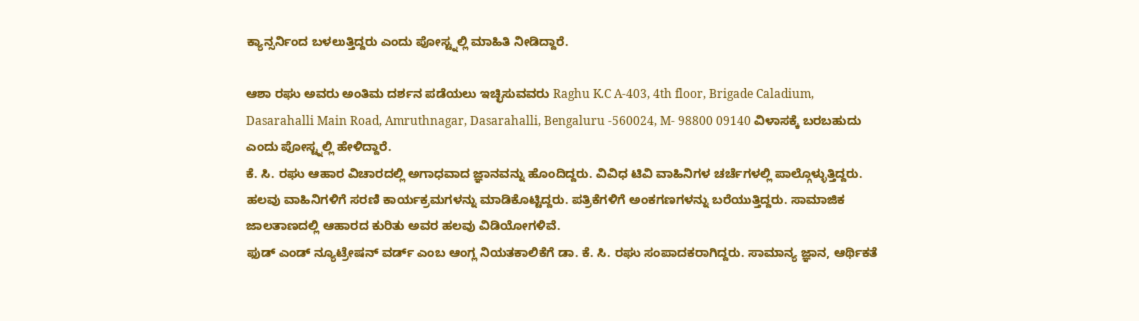ಕ್ಯಾನ್ಸರ್ನಿಂದ ಬಳಲುತ್ತಿದ್ದರು ಎಂದು ಪೋಸ್ಟ್ನಲ್ಲಿ ಮಾಹಿತಿ ನೀಡಿದ್ದಾರೆ.

ಆಶಾ ರಘು ಅವರು ಅಂತಿಮ ದರ್ಶನ ಪಡೆಯಲು ಇಚ್ಛಿಸುವವರು Raghu K.C A-403, 4th floor, Brigade Caladium, Dasarahalli Main Road, Amruthnagar, Dasarahalli, Bengaluru -560024, M- 98800 09140 ವಿಳಾಸಕ್ಕೆ ಬರಬಹುದು ಎಂದು ಪೋಸ್ಟ್ನಲ್ಲಿ ಹೇಳಿದ್ದಾರೆ.
ಕೆ. ಸಿ. ರಘು ಆಹಾರ ವಿಚಾರದಲ್ಲಿ ಅಗಾಧವಾದ ಜ್ಞಾನವನ್ನು ಹೊಂದಿದ್ದರು. ವಿವಿಧ ಟಿವಿ ವಾಹಿನಿಗಳ ಚರ್ಚೆಗಳಲ್ಲಿ ಪಾಲ್ಗೊಳ್ಳುತ್ತಿದ್ದರು. ಹಲವು ವಾಹಿನಿಗಳಿಗೆ ಸರಣಿ ಕಾರ್ಯಕ್ರಮಗಳನ್ನು ಮಾಡಿಕೊಟ್ಟಿದ್ದರು. ಪತ್ರಿಕೆಗಳಿಗೆ ಅಂಕಗಣಗಳನ್ನು ಬರೆಯುತ್ತಿದ್ದರು. ಸಾಮಾಜಿಕ ಜಾಲತಾಣದಲ್ಲಿ ಆಹಾರದ ಕುರಿತು ಅವರ ಹಲವು ವಿಡಿಯೋಗಳಿವೆ.
ಫುಡ್ ಎಂಡ್ ನ್ಯೂಟ್ರೇಷನ್ ವರ್ಡ್ ಎಂಬ ಆಂಗ್ಲ ನಿಯತಕಾಲಿಕೆಗೆ ಡಾ. ಕೆ. ಸಿ. ರಘು ಸಂಪಾದಕರಾಗಿದ್ದರು. ಸಾಮಾನ್ಯ ಜ್ಞಾನ, ಆರ್ಥಿಕತೆ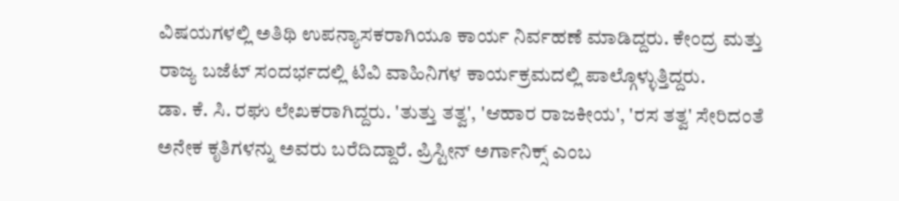ವಿಷಯಗಳಲ್ಲಿ ಅತಿಥಿ ಉಪನ್ಯಾಸಕರಾಗಿಯೂ ಕಾರ್ಯ ನಿರ್ವಹಣೆ ಮಾಡಿದ್ದರು. ಕೇಂದ್ರ ಮತ್ತು ರಾಜ್ಯ ಬಜೆಟ್ ಸಂದರ್ಭದಲ್ಲಿ ಟಿವಿ ವಾಹಿನಿಗಳ ಕಾರ್ಯಕ್ರಮದಲ್ಲಿ ಪಾಲ್ಗೊಳ್ಳುತ್ತಿದ್ದರು.
ಡಾ. ಕೆ. ಸಿ. ರಘು ಲೇಖಕರಾಗಿದ್ದರು. 'ತುತ್ತು ತತ್ವ', 'ಆಹಾರ ರಾಜಕೀಯ', 'ರಸ ತತ್ವ' ಸೇರಿದಂತೆ ಅನೇಕ ಕೃತಿಗಳನ್ನು ಅವರು ಬರೆದಿದ್ದಾರೆ. ಪ್ರಿಸ್ಟೀನ್ ಅರ್ಗಾನಿಕ್ಸ್ ಎಂಬ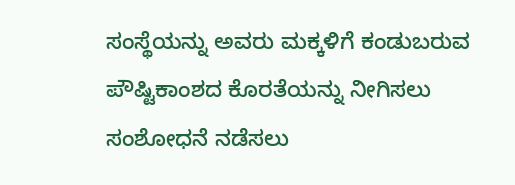ಸಂಸ್ಥೆಯನ್ನು ಅವರು ಮಕ್ಕಳಿಗೆ ಕಂಡುಬರುವ ಪೌಷ್ಟಿಕಾಂಶದ ಕೊರತೆಯನ್ನು ನೀಗಿಸಲು ಸಂಶೋಧನೆ ನಡೆಸಲು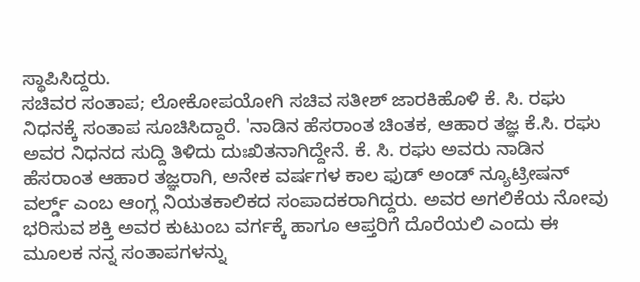ಸ್ಥಾಪಿಸಿದ್ದರು.
ಸಚಿವರ ಸಂತಾಪ; ಲೋಕೋಪಯೋಗಿ ಸಚಿವ ಸತೀಶ್ ಜಾರಕಿಹೊಳಿ ಕೆ. ಸಿ. ರಘು ನಿಧನಕ್ಕೆ ಸಂತಾಪ ಸೂಚಿಸಿದ್ದಾರೆ. 'ನಾಡಿನ ಹೆಸರಾಂತ ಚಿಂತಕ, ಆಹಾರ ತಜ್ಞ ಕೆ.ಸಿ. ರಘು ಅವರ ನಿಧನದ ಸುದ್ದಿ ತಿಳಿದು ದುಃಖಿತನಾಗಿದ್ದೇನೆ. ಕೆ. ಸಿ. ರಘು ಅವರು ನಾಡಿನ ಹೆಸರಾಂತ ಆಹಾರ ತಜ್ಞರಾಗಿ, ಅನೇಕ ವರ್ಷಗಳ ಕಾಲ ಫುಡ್ ಅಂಡ್ ನ್ಯೂಟ್ರೀಷನ್ ವರ್ಲ್ಡ್ ಎಂಬ ಆಂಗ್ಲ ನಿಯತಕಾಲಿಕದ ಸಂಪಾದಕರಾಗಿದ್ದರು. ಅವರ ಅಗಲಿಕೆಯ ನೋವು ಭರಿಸುವ ಶಕ್ತಿ ಅವರ ಕುಟುಂಬ ವರ್ಗಕ್ಕೆ ಹಾಗೂ ಆಪ್ತರಿಗೆ ದೊರೆಯಲಿ ಎಂದು ಈ ಮೂಲಕ ನನ್ನ ಸಂತಾಪಗಳನ್ನು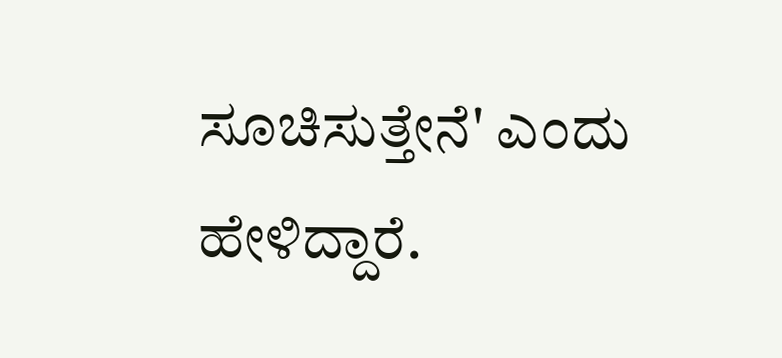ಸೂಚಿಸುತ್ತೇನೆ' ಎಂದು ಹೇಳಿದ್ದಾರೆ.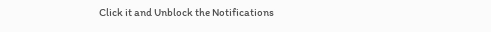Click it and Unblock the Notifications